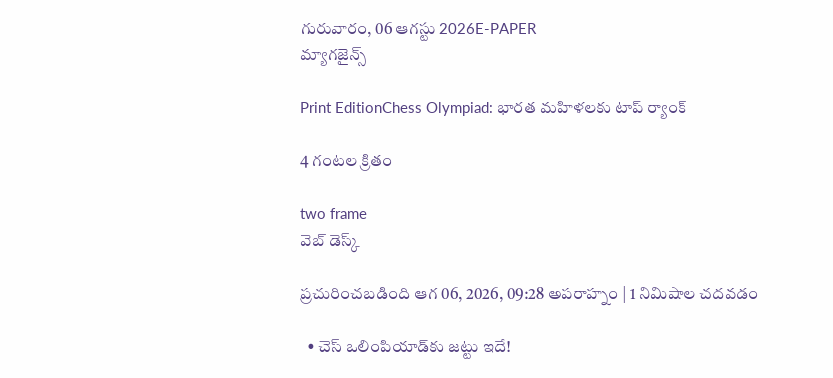గురువారం, 06 ఆగస్టు 2026E-PAPER
మ్యాగజైన్స్

Print EditionChess Olympiad: భారత మహిళలకు టాప్‌ ‌ర్యాంక్‌

4 గంటల క్రితం

two frame
వెబ్ డెస్క్

ప్రచురించబడింది ఆగ 06, 2026, 09:28 అపరాహ్నం | 1 నిమిషాల చదవడం

  • చెస్‌ ఒలింపియాడ్‌‌కు జట్టు ఇదే!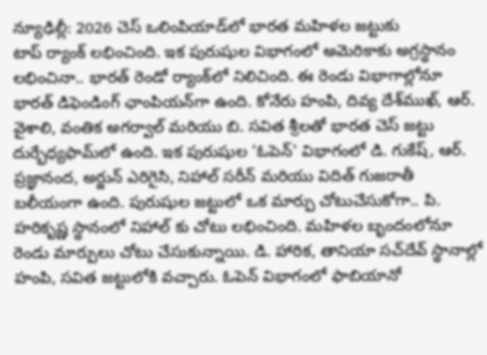న్యూఢిల్లీ: 2026 చెస్‌ ఒలింపియాడ్‌‌లో భారత మహిళల జట్టుకు టాప్‌ ‌ర్యాంక్‌ ‌లభించింది. ఇక పురుషుల విభాగంలో అమెరికాకు అగ్రస్థానం లభించినా.. భారత్ రెండో ర్యాంక్‌లో నిలిచింది. ఈ రెండు విభాగాల్లోనూ భారత్ డిఫెండింగ్‌ ఛాంపియన్‌గా ఉంది. కోనేరు హంపి, దివ్య దేశ్‌ముఖ్, ఆర్. వైశాలి, వంతిక అగర్వాల్ మరియు బి. సవిత శ్రీలతో ‌భారత చెస్‌ ‌జట్టు దుర్భేధ్యఫామ్‌‌లో ఉంది. ఇక పురుషుల 'ఓపెన్' విభాగంలో డి. గుకేష్, ఆర్. ప్రజ్ఞానంద, అర్జున్ ఎరిగైసి, నిహాల్ సరీన్ మరియు విదిత్ గుజరాతీ బలీయంగా ఉంది. పురుషుల జట్టులో ఒక మార్పు చోటుచేసుకోగా.. పి. హరికృష్ణ స్థానంలో నిహాల్ కు చోటు లభించింది. మహిళల బృందంలోనూ రెండు మార్పులు చోటు చేసుకున్నాయి. డి. హారిక, తానియా సచ్‌దేవ్ స్థానాల్లో హంపి, సవిత జట్టులోకి వచ్చారు. ఓపెన్ విభాగంలో ఫాబియానో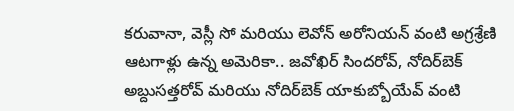కరువానా, వెస్లీ సో మరియు లెవోన్ అరోనియన్ వంటి అగ్రశ్రేణి ఆటగాళ్లు ఉన్న అమెరికా.. జవోఖిర్ సిందరోవ్, నోదిర్‌బెక్ అబ్దుసత్తరోవ్ మరియు నోదిర్‌బెక్ యాకుబ్బోయేవ్ వంటి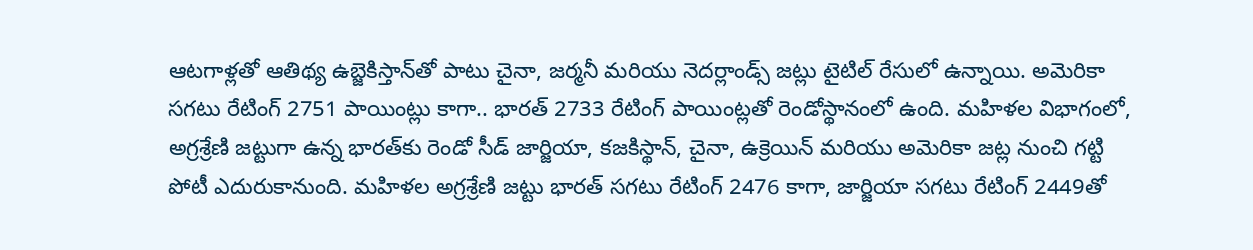ఆటగాళ్లతో ఆతిథ్య ఉబ్జెకిస్తాన్‌‌తో పాటు చైనా, జర్మనీ మరియు నెదర్లాండ్స్ జట్లు టైటిల్‌ ‌రేసులో ఉన్నాయి. అమెరికా సగటు రేటింగ్ 2751 పాయింట్లు కాగా.. భారత్‌ 2733 రేటింగ్‌ ‌పాయింట్లతో రెండోస్థానంలో ఉంది. మహిళల విభాగంలో, అగ్రశ్రేణి జట్టుగా ఉన్న భారత్‌కు రెండో సీడ్ జార్జియా, కజకిస్థాన్, చైనా, ఉక్రెయిన్ మరియు అమెరికా జట్ల నుంచి గట్టి పోటీ ఎదురుకానుంది. మహిళల అగ్రశ్రేణి జట్టు భారత్ సగటు రేటింగ్ 2476 కాగా, జార్జియా సగటు రేటింగ్ 2449తో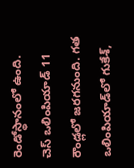రెండోస్థానంలో ఉంది. చెస్‌ ఒలింపియాడ్ 11 రౌండ్లలో జరగనుంది. గత ఒలింపియాడ్‌లో గుకేశ్,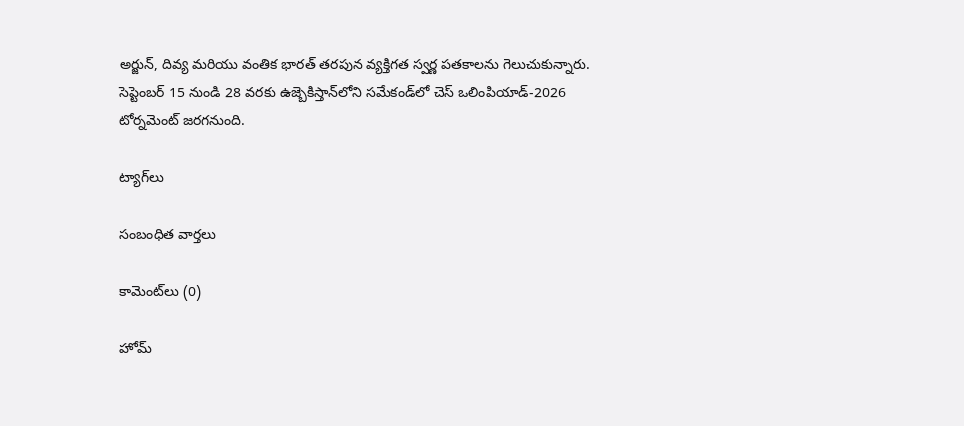అర్జున్, దివ్య మరియు వంతిక భారత్ తరపున వ్యక్తిగత స్వర్ణ పతకాలను గెలుచుకున్నారు. సెప్టెంబర్ 15 నుండి 28 వరకు ఉజ్బెకిస్తాన్‌‌లోని సమేకండ్‌లో చెస్ ఒలింపియాడ్‌-2026 టోర్నమెంట్‌ ‌జరగనుంది.

ట్యాగ్‌లు

సంబంధిత వార్తలు

కామెంట్‌లు (0)

హోమ్